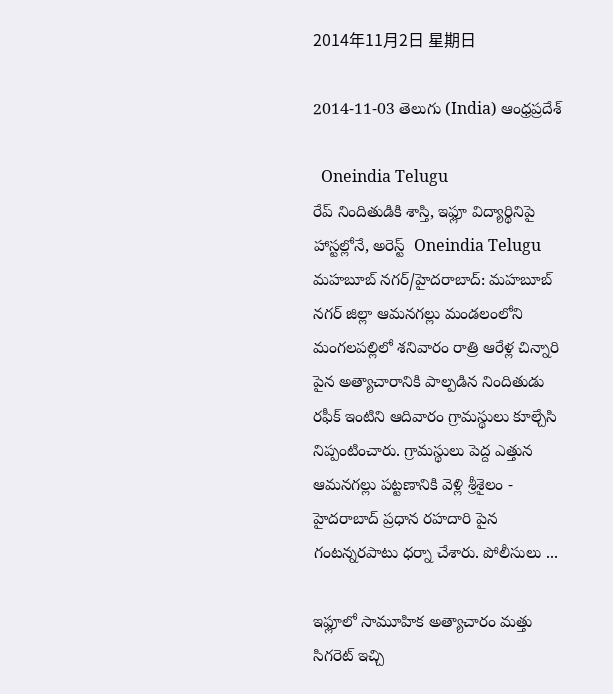2014年11月2日 星期日

2014-11-03 తెలుగు (India) ఆంధ్రప్రదేశ్

  Oneindia Telugu
రేప్ నిందితుడికి శాస్తి, ఇఫ్లూ విద్యార్థినిపై హాస్టల్లోనే, అరెస్ట్  Oneindia Telugu
మహబూబ్ నగర్/హైదరాబాద్: మహబూబ్ నగర్ జిల్లా ఆమనగల్లు మండలంలోని మంగలపల్లిలో శనివారం రాత్రి ఆరేళ్ల చిన్నారి పైన అత్యాచారానికి పాల్పడిన నిందితుడు రఫీక్ ఇంటిని ఆదివారం గ్రామస్థులు కూల్చేసి నిప్పంటించారు. గ్రామస్థులు పెద్ద ఎత్తున ఆమనగల్లు పట్టణానికి వెళ్లి శ్రీశైలం - హైదరాబాద్ ప్రధాన రహదారి పైన గంటన్నరపాటు ధర్నా చేశారు. పోలీసులు ...

ఇఫ్లూలో సామూహిక అత్యాచారం మత్తు సిగరెట్‌ ఇచ్చి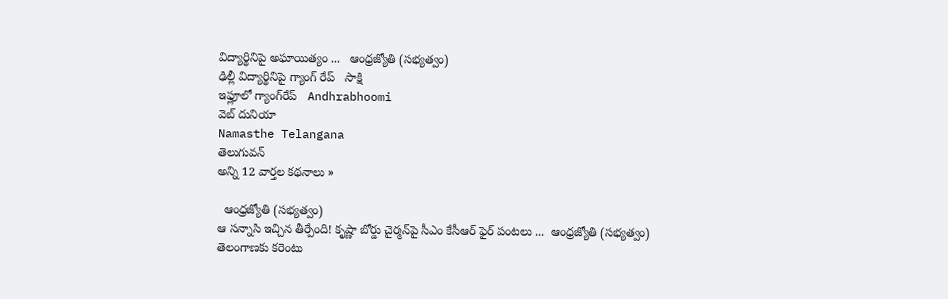విద్యార్థినిపై అఘాయిత్యం ...   ఆంధ్రజ్యోతి (సభ్యత్వం)
ఢిల్లీ విద్యార్థినిపై గ్యాంగ్ రేప్   సాక్షి
ఇఫ్లూలో గ్యాంగ్‌రేప్   Andhrabhoomi
వెబ్ దునియా
Namasthe Telangana
తెలుగువన్
అన్ని 12 వార్తల కథనాలు »

  ఆంధ్రజ్యోతి (సభ్యత్వం)
ఆ సన్నాసి ఇచ్చిన తీర్పేంది! కృష్ణా బోర్డు చైర్మన్‌పై సీఎం కేసీఆర్‌ ఫైర్‌ పంటలు ...  ఆంధ్రజ్యోతి (సభ్యత్వం)
తెలంగాణకు కరెంటు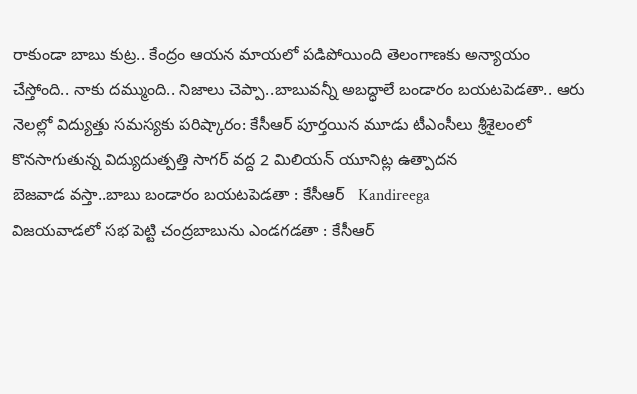రాకుండా బాబు కుట్ర.. కేంద్రం ఆయన మాయలో పడిపోయింది తెలంగాణకు అన్యాయం చేస్తోంది.. నాకు దమ్ముంది.. నిజాలు చెప్పా..బాబువన్నీ అబద్ధాలే బండారం బయటపెడతా.. ఆరు నెలల్లో విద్యుత్తు సమస్యకు పరిష్కారం: కేసీఆర్‌ పూర్తయిన మూడు టీఎంసీలు శ్రీశైలంలో కొనసాగుతున్న విద్యుదుత్పత్తి సాగర్‌ వద్ద 2 మిలియన్‌ యూనిట్ల ఉత్పాదన
బెజవాడ వస్తా..బాబు బండారం బయటపెడతా : కేసీఆర్   Kandireega
విజయవాడలో సభ పెట్టి చంద్రబాబును ఎండగడతా : కేసీఆర్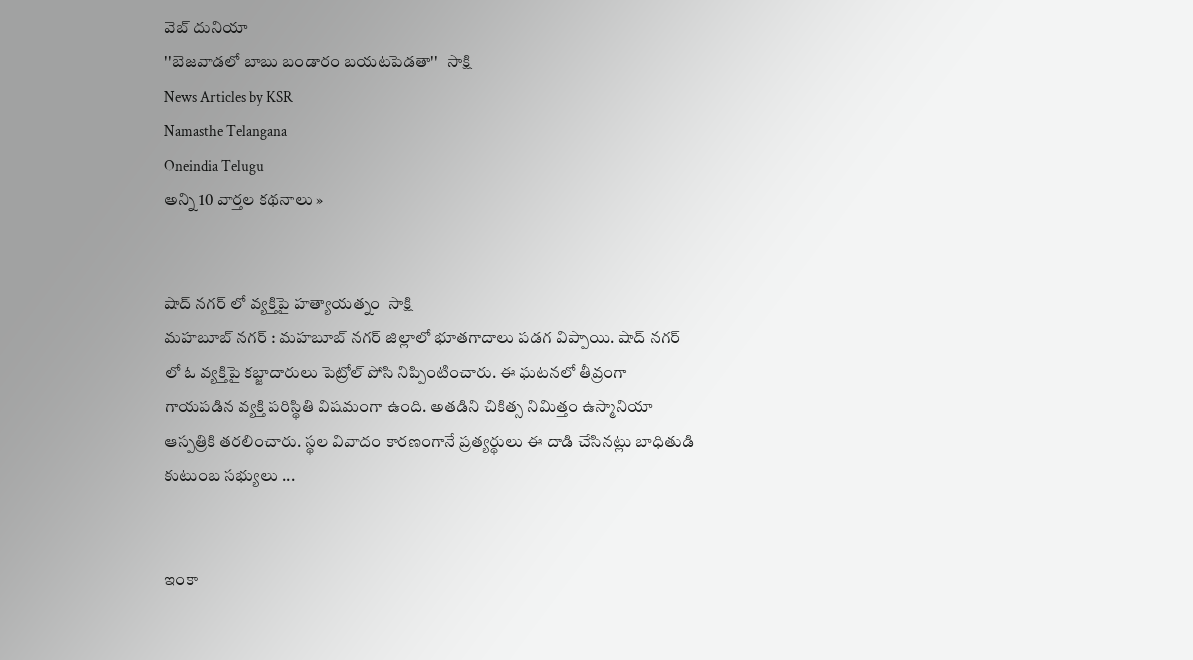వెబ్ దునియా
''బెజవాడలో బాబు బండారం బయటపెడతా''   సాక్షి
News Articles by KSR
Namasthe Telangana
Oneindia Telugu
అన్ని 10 వార్తల కథనాలు »


షాద్ నగర్ లో వ్యక్తిపై హత్యాయత్నం  సాక్షి
మహబూబ్ నగర్ : మహబూబ్ నగర్ జిల్లాలో భూతగాదాలు పడగ విప్పాయి. షాద్ నగర్ లో ఓ వ్యక్తిపై కబ్జాదారులు పెట్రోల్ పోసి నిప్పింటించారు. ఈ ఘటనలో తీవ్రంగా గాయపడిన వ్యక్తి పరిస్థితి విషమంగా ఉంది. అతడిని చికిత్స నిమిత్తం ఉస్మానియా ఆస్పత్రికి తరలించారు. స్థల వివాదం కారణంగానే ప్రత్యర్థులు ఈ దాడి చేసినట్లు బాధితుడి కుటుంబ సభ్యులు ...


ఇంకా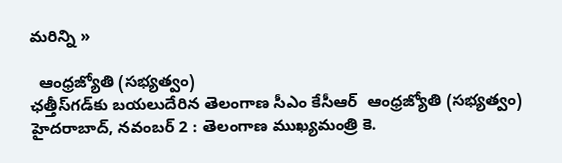మరిన్ని »

  ఆంధ్రజ్యోతి (సభ్యత్వం)
ఛత్తీస్‌గడ్‌కు బయలుదేరిన తెలంగాణ సీఎం కేసీఆర్‌  ఆంధ్రజ్యోతి (సభ్యత్వం)
హైదరాబాద్‌, నవంబర్‌ 2 : తెలంగాణ ముఖ్యమంత్రి కె.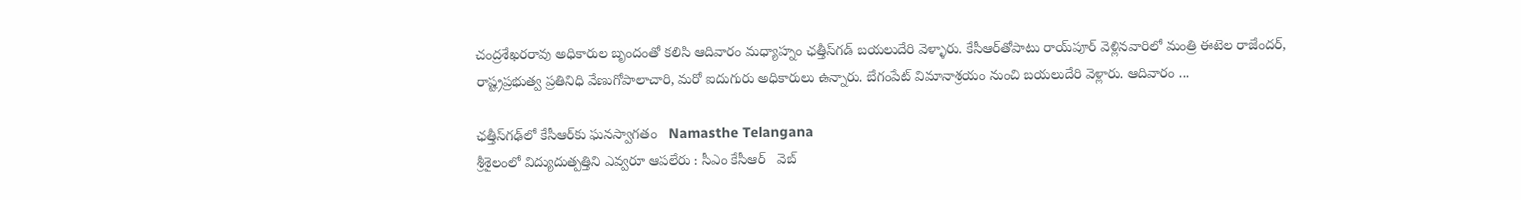చంద్రశేఖరరావు అధికారుల బృందంతో కలిసి ఆదివారం మధ్యాహ్నం ఛత్తీస్‌గడ్‌ బయలుదేరి వెళ్ళారు. కేసీఆర్‌తోపాటు రాయ్‌పూర్‌ వెళ్లినవారిలో మంత్రి ఈటెల రాజేందర్‌, రాష్ట్రప్రభుత్వ ప్రతినిధి వేణుగోపాలాచారి, మరో ఐదుగురు అధికారులు ఉన్నారు. బేగంపేట్‌ విమానాశ్రయం నుంచి బయలుదేరి వెళ్లారు. ఆదివారం ...

ఛత్తీస్‌గఢ్‌లో కేసీఆర్‌కు ఘనస్వాగతం   Namasthe Telangana
శ్రీశైలంలో విద్యుదుత్పత్తిని ఎవ్వరూ ఆపలేరు : సీఎం కేసీఆర్   వెబ్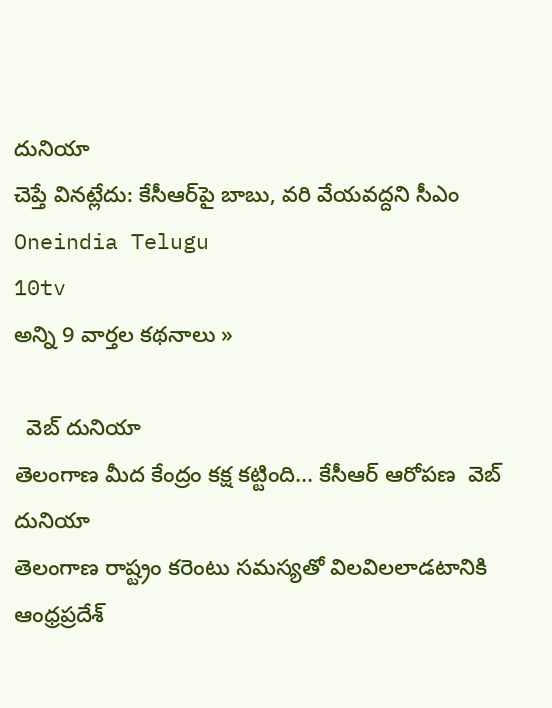దునియా
చెప్తే వినట్లేదు: కేసీఆర్‌పై బాబు, వరి వేయవద్దని సీఎం   Oneindia Telugu
10tv
అన్ని 9 వార్తల కథనాలు »

  వెబ్ దునియా
తెలంగాణ మీద కేంద్రం కక్ష కట్టింది... కేసీఆర్ ఆరోపణ  వెబ్ దునియా
తెలంగాణ రాష్ట్రం కరెంటు సమస్యతో విలవిలలాడటానికి ఆంధ్రప్రదేశ్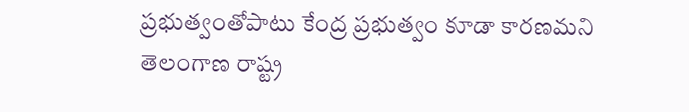ప్రభుత్వంతోపాటు కేంద్ర ప్రభుత్వం కూడా కారణమని తెలంగాణ రాష్ట్ర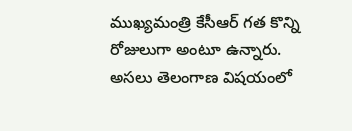ముఖ్యమంత్రి కేసీఆర్ గత కొన్ని రోజులుగా అంటూ ఉన్నారు. అసలు తెలంగాణ విషయంలో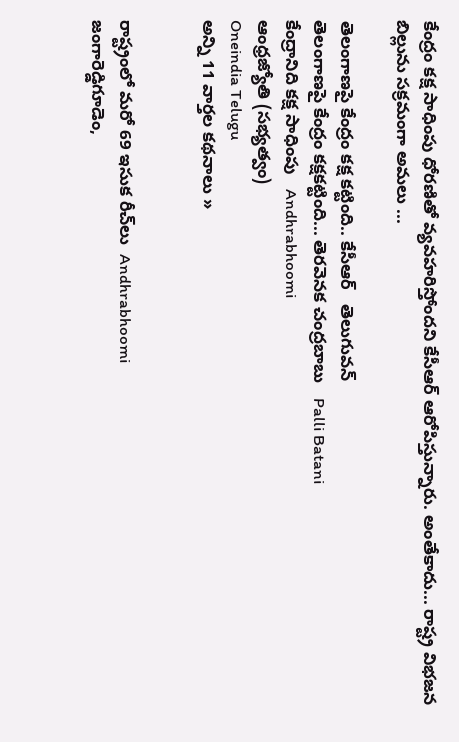కేంద్రం కక్ష సాధింపు ధోరణితో వ్యవహరిస్తోందని కేసీఆర్ ఆరోపిస్తున్నారు. అంతేకాదు... రాష్ట్ర విభజన బిల్లును సక్రమంగా అమలు ...

తెలంగాణపై కేంద్రం కక్ష కట్టింది.. కేసీఆర్   తెలుగువన్
తెలంగాణపై కేంద్రం కక్షకట్టింది... తెరవెనక చంద్రబాబు   Palli Batani
కేంద్రానిది కక్ష సాధింపు   Andhrabhoomi
ఆంధ్రజ్యోతి (సభ్యత్వం)
Oneindia Telugu
అన్ని 11 వార్తల కథనాలు »


రాష్ట్రంలో మరో 69 ఇసుక రీచ్‌లు  Andhrabhoomi
జంగారెడ్డిగూడెం,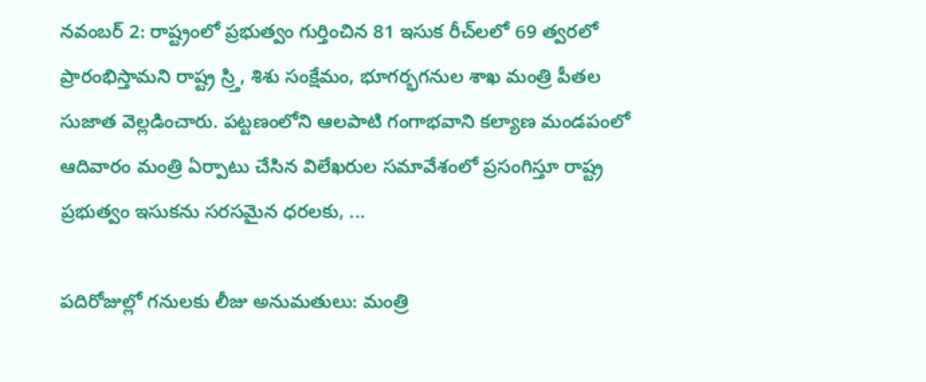నవంబర్ 2: రాష్ట్రంలో ప్రభుత్వం గుర్తించిన 81 ఇసుక రీచ్‌లలో 69 త్వరలో ప్రారంభిస్తామని రాష్ట్ర స్ర్తి, శిశు సంక్షేమం, భూగర్భగనుల శాఖ మంత్రి పీతల సుజాత వెల్లడించారు. పట్టణంలోని ఆలపాటి గంగాభవాని కల్యాణ మండపంలో ఆదివారం మంత్రి ఏర్పాటు చేసిన విలేఖరుల సమావేశంలో ప్రసంగిస్తూ రాష్ట్ర ప్రభుత్వం ఇసుకను సరసమైన ధరలకు, ...

పదిరోజుల్లో గనులకు లీజు అనుమతులు: మంత్రి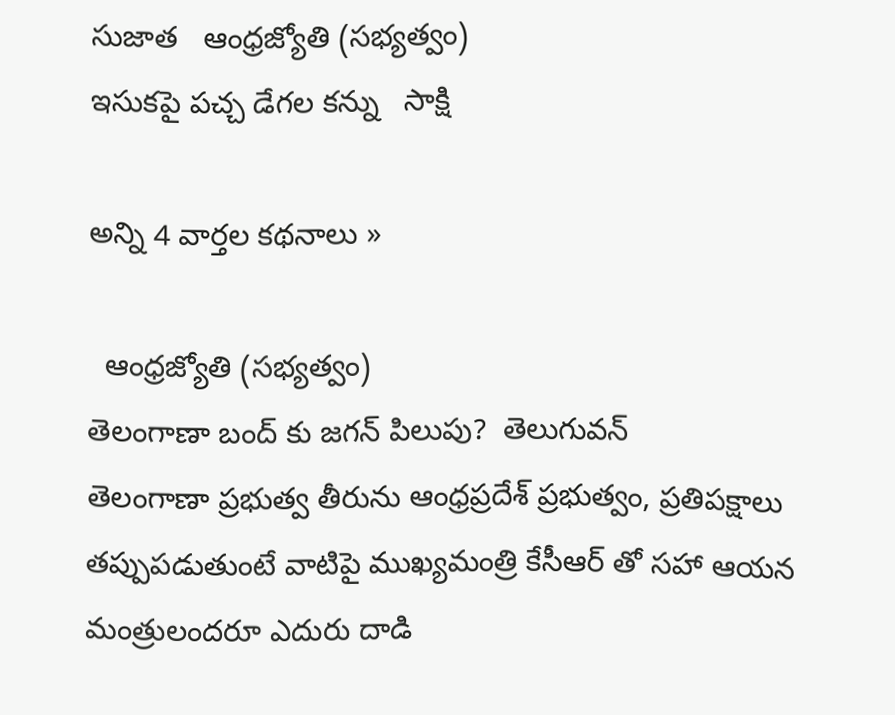సుజాత   ఆంధ్రజ్యోతి (సభ్యత్వం)
ఇసుకపై పచ్చ డేగల కన్ను   సాక్షి

అన్ని 4 వార్తల కథనాలు »

  ఆంధ్రజ్యోతి (సభ్యత్వం)
తెలంగాణా బంద్ కు జగన్ పిలుపు?  తెలుగువన్
తెలంగాణా ప్రభుత్వ తీరును ఆంధ్రప్రదేశ్ ప్రభుత్వం, ప్రతిపక్షాలు తప్పుపడుతుంటే వాటిపై ముఖ్యమంత్రి కేసీఆర్ తో సహా ఆయన మంత్రులందరూ ఎదురు దాడి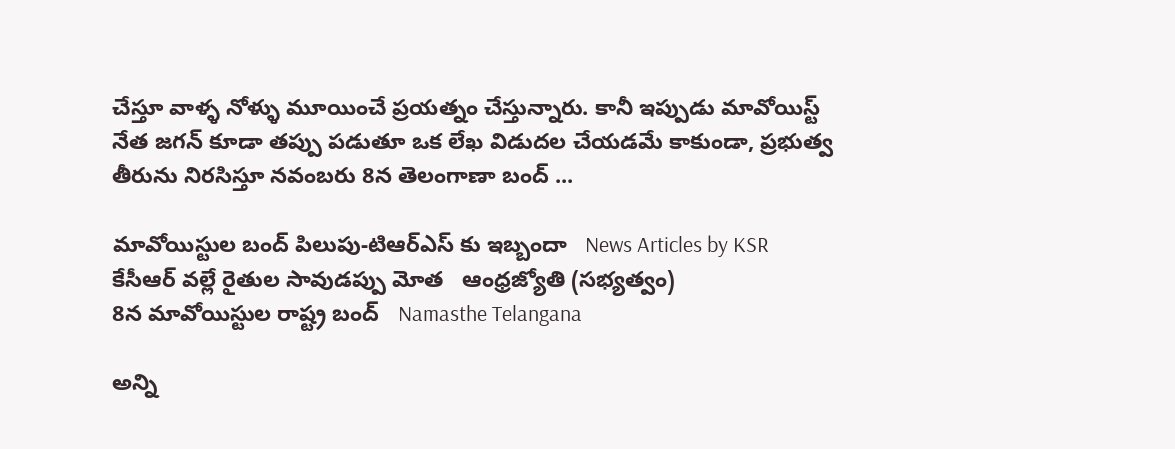చేస్తూ వాళ్ళ నోళ్ళు మూయించే ప్రయత్నం చేస్తున్నారు. కానీ ఇప్పుడు మావోయిస్ట్ నేత జగన్ కూడా తప్పు పడుతూ ఒక లేఖ విడుదల చేయడమే కాకుండా, ప్రభుత్వ తీరును నిరసిస్తూ నవంబరు 8న తెలంగాణా బంద్ ...

మావోయిస్టుల బంద్ పిలుపు-టిఆర్ఎస్ కు ఇబ్బందా   News Articles by KSR
కేసీఆర్‌ వల్లే రైతుల సావుడప్పు మోత   ఆంధ్రజ్యోతి (సభ్యత్వం)
8న మావోయిస్టుల రాష్ట్ర బంద్   Namasthe Telangana

అన్ని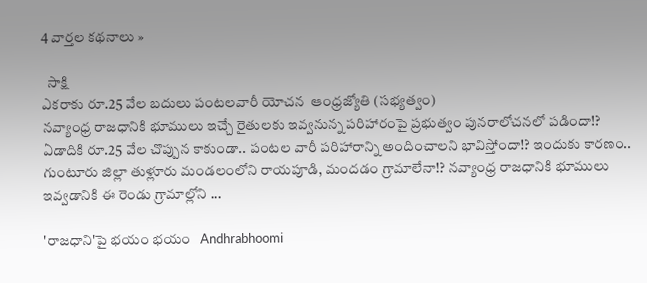4 వార్తల కథనాలు »

  సాక్షి
ఎకరాకు రూ.25 వేల బదులు పంటలవారీ యోచన  ఆంధ్రజ్యోతి (సభ్యత్వం)
నవ్యాంధ్ర రాజధానికి భూములు ఇచ్చే రైతులకు ఇవ్వనున్న పరిహారంపై ప్రభుత్వం పునరాలోచనలో పడిందా!? ఏడాదికి రూ.25 వేల చొప్పున కాకుండా.. పంటల వారీ పరిహారాన్ని అందించాలని భావిస్తోందా!? ఇందుకు కారణం.. గుంటూరు జిల్లా తుళ్లూరు మండలంలోని రాయపూడి, మందడం గ్రామాలేనా!? నవ్యాంధ్ర రాజధానికి భూములు ఇవ్వడానికి ఈ రెండు గ్రామాల్లోని ...

'రాజధాని'పై భయం భయం   Andhrabhoomi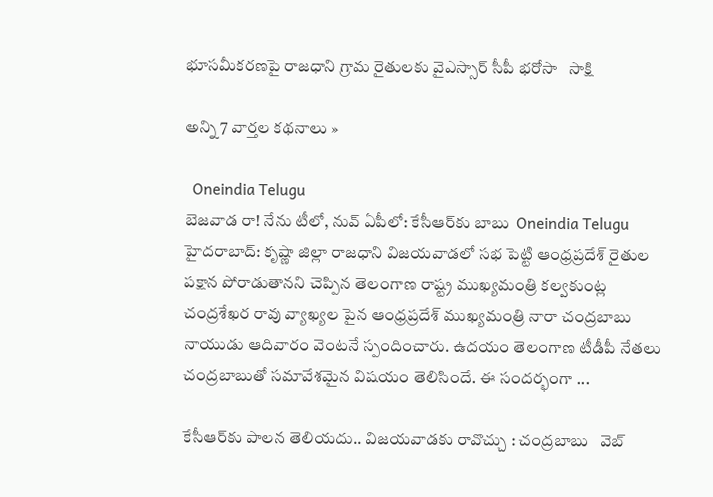భూసమీకరణపై రాజధాని గ్రామ రైతులకు వైఎస్సార్ సీపీ భరోసా   సాక్షి

అన్ని 7 వార్తల కథనాలు »

  Oneindia Telugu
బెజవాడ రా! నేను టీలో, నువ్ ఏపీలో: కేసీఆర్‌కు బాబు  Oneindia Telugu
హైదరాబాద్: కృష్ణా జిల్లా రాజధాని విజయవాడలో సభ పెట్టి ఆంధ్రప్రదేశ్ రైతుల పక్షాన పోరాడుతానని చెప్పిన తెలంగాణ రాష్ట్ర ముఖ్యమంత్రి కల్వకుంట్ల చంద్రశేఖర రావు వ్యాఖ్యల పైన ఆంధ్రప్రదేశ్ ముఖ్యమంత్రి నారా చంద్రబాబు నాయుడు ఆదివారం వెంటనే స్పందించారు. ఉదయం తెలంగాణ టీడీపీ నేతలు చంద్రబాబుతో సమావేశమైన విషయం తెలిసిందే. ఈ సందర్భంగా ...

కేసీఆర్‌కు పాలన తెలియదు.. విజయవాడకు రావొచ్చు : చంద్రబాబు   వెబ్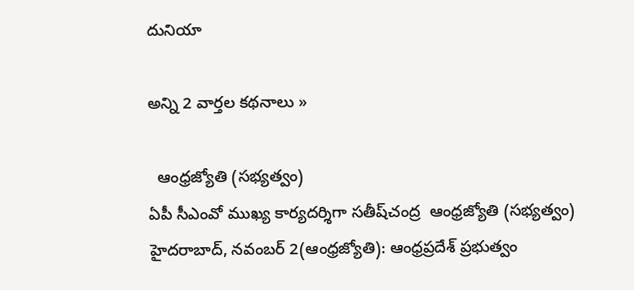దునియా

అన్ని 2 వార్తల కథనాలు »

  ఆంధ్రజ్యోతి (సభ్యత్వం)
ఏపీ సీఎంవో ముఖ్య కార్యదర్శిగా సతీష్‌చంద్ర  ఆంధ్రజ్యోతి (సభ్యత్వం)
హైదరాబాద్‌, నవంబర్‌ 2(ఆంధ్రజ్యోతి): ఆంధ్రప్రదేశ్‌ ప్రభుత్వం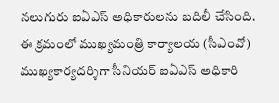నలుగురు ఐఏఎస్‌ అధికారులను బదిలీ చేసింది. ఈ క్రమంలో ముఖ్యమంత్రి కార్యాలయ (సీఎంవో) ముఖ్యకార్యదర్శిగా సీనియర్‌ ఐఏఎస్‌ అధికారి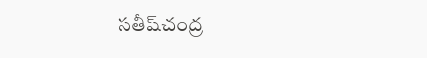సతీష్‌చంద్ర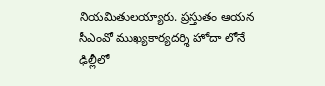నియమితులయ్యారు. ప్రస్తుతం ఆయన సీఎంవో ముఖ్యకార్యదర్శి హోదా లోనే ఢిల్లీలో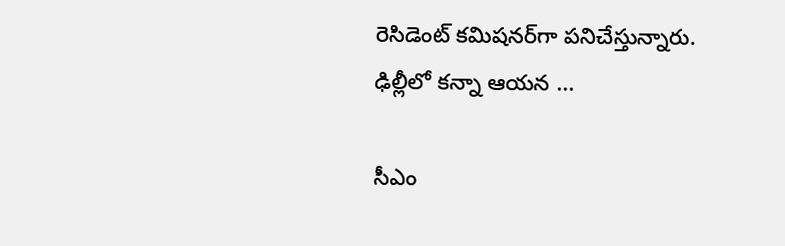రెసిడెంట్‌ కమిషనర్‌గా పనిచేస్తున్నారు. ఢిల్లీలో కన్నా ఆయన ...

సీఎం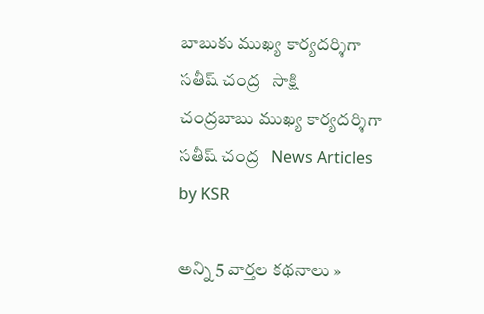బాబుకు ముఖ్య కార్యదర్శిగా సతీష్ చంద్ర   సాక్షి
చంద్రబాబు ముఖ్య కార్యదర్శిగా సతీష్ చంద్ర   News Articles by KSR

అన్ని 5 వార్తల కథనాలు »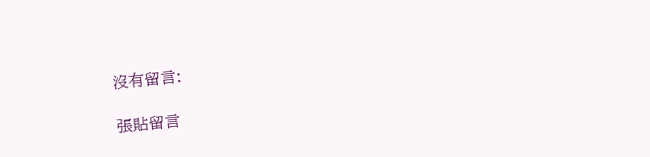沒有留言:

張貼留言